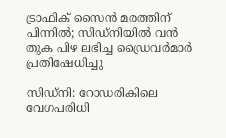ട്രാഫിക് സൈൻ മരത്തിന് പിന്നിൽ; സിഡ്‌നിയിൽ വൻ തുക പിഴ ലഭിച്ച ഡ്രൈവര്‍മാര്‍ പ്രതിഷേധിച്ചു

സിഡ്‌നി: റോഡരികിലെ വേഗപരിധി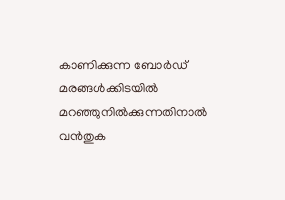കാണിക്കുന്ന ബോർഡ് മരങ്ങൾക്കിടയിൽ മറഞ്ഞുനിൽക്കുന്നതിനാൽ വൻതുക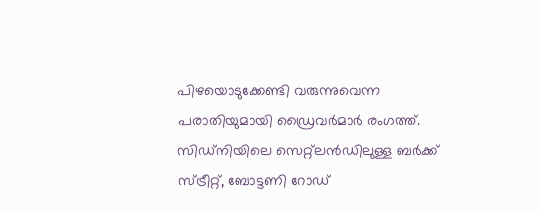പിഴയൊടുക്കേണ്ടി വരുന്നുവെന്ന പരാതിയുമായി ഡ്രൈവർമാർ രംഗത്ത്. സിഡ്‌നിയിലെ സെറ്റ്‌ലൻഡിലുള്ള ബർക്ക് സ്ട്രീറ്റ്, ബോട്ടണി റോഡ്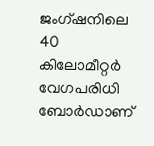ജംഗ്ഷനിലെ 40 കിലോമീറ്റർ വേഗപരിധി ബോർഡാണ്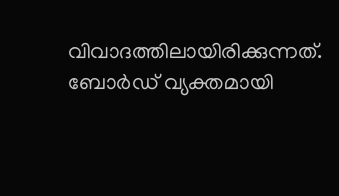വിവാദത്തിലായിരിക്കുന്നത്. ബോർഡ് വ്യക്തമായി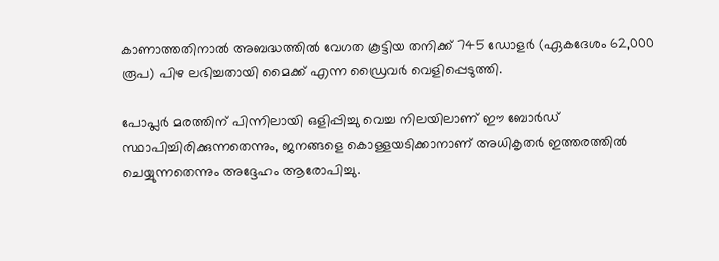കാണാത്തതിനാൽ അബദ്ധത്തിൽ വേഗത കൂട്ടിയ തനിക്ക് 745 ഡോളർ (ഏകദേശം 62,000 രൂപ) പിഴ ലഭിച്ചതായി മൈക്ക് എന്ന ഡ്രൈവർ വെളിപ്പെടുത്തി.

പോപ്ലർ മരത്തിന് പിന്നിലായി ഒളിപ്പിച്ചു വെച്ച നിലയിലാണ് ഈ ബോർഡ് സ്ഥാപിച്ചിരിക്കുന്നതെന്നും, ജനങ്ങളെ കൊള്ളയടിക്കാനാണ് അധികൃതർ ഇത്തരത്തിൽ ചെയ്യുന്നതെന്നും അദ്ദേഹം ആരോപിച്ചു.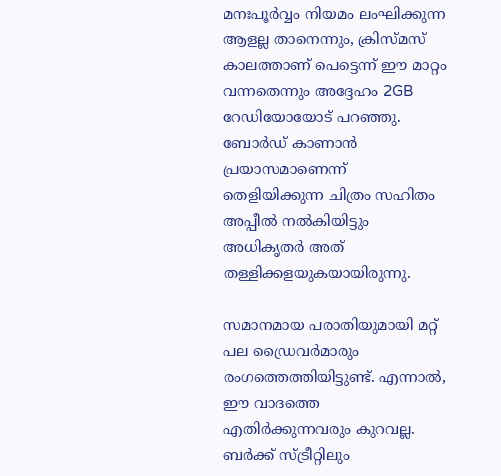മനഃപൂർവ്വം നിയമം ലംഘിക്കുന്ന ആളല്ല താനെന്നും, ക്രിസ്മസ് കാലത്താണ് പെട്ടെന്ന് ഈ മാറ്റം വന്നതെന്നും അദ്ദേഹം 2GB റേഡിയോയോട് പറഞ്ഞു. ബോർഡ് കാണാൻ പ്രയാസമാണെന്ന് തെളിയിക്കുന്ന ചിത്രം സഹിതം അപ്പീൽ നൽകിയിട്ടും അധികൃതർ അത് തള്ളിക്കളയുകയായിരുന്നു.

സമാനമായ പരാതിയുമായി മറ്റ് പല ഡ്രൈവർമാരും രംഗത്തെത്തിയിട്ടുണ്ട്. എന്നാൽ, ഈ വാദത്തെ എതിർക്കുന്നവരും കുറവല്ല. ബർക്ക് സ്ട്രീറ്റിലും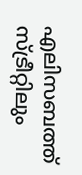എലിസബത്ത് സ്ട്രീറ്റിലും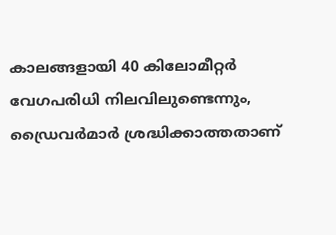കാലങ്ങളായി 40 കിലോമീറ്റർ വേഗപരിധി നിലവിലുണ്ടെന്നും, ഡ്രൈവർമാർ ശ്രദ്ധിക്കാത്തതാണ്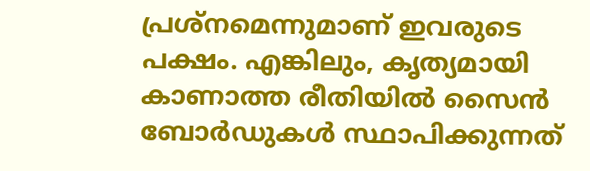പ്രശ്നമെന്നുമാണ് ഇവരുടെ പക്ഷം. എങ്കിലും, കൃത്യമായി കാണാത്ത രീതിയിൽ സൈൻ ബോർഡുകൾ സ്ഥാപിക്കുന്നത്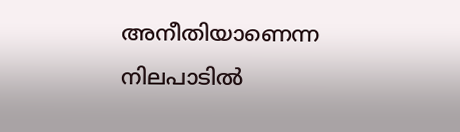അനീതിയാണെന്ന നിലപാടിൽ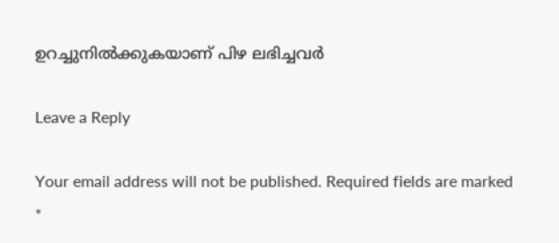ഉറച്ചുനിൽക്കുകയാണ് പിഴ ലഭിച്ചവർ

Leave a Reply

Your email address will not be published. Required fields are marked *